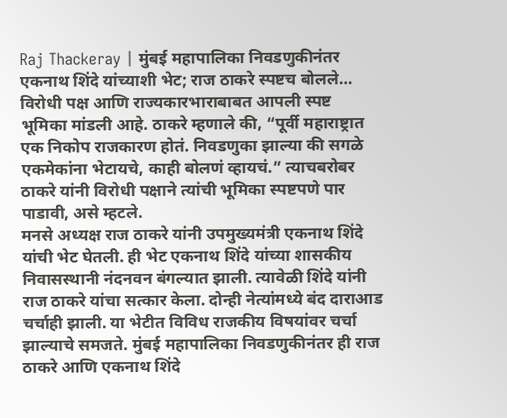Raj Thackeray | मुंबई महापालिका निवडणुकीनंतर एकनाथ शिंदे यांच्याशी भेट; राज ठाकरे स्पष्टच बोलले…
विरोधी पक्ष आणि राज्यकारभाराबाबत आपली स्पष्ट भूमिका मांडली आहे. ठाकरे म्हणाले की, “पूर्वी महाराष्ट्रात एक निकोप राजकारण होतं. निवडणुका झाल्या की सगळे एकमेकांना भेटायचे, काही बोलणं व्हायचं.” त्याचबरोबर ठाकरे यांनी विरोधी पक्षाने त्यांची भूमिका स्पष्टपणे पार पाडावी, असे म्हटले.
मनसे अध्यक्ष राज ठाकरे यांनी उपमुख्यमंत्री एकनाथ शिंदे यांची भेट घेतली. ही भेट एकनाथ शिंदे यांच्या शासकीय निवासस्थानी नंदनवन बंगल्यात झाली. त्यावेळी शिंदे यांनी राज ठाकरे यांचा सत्कार केला. दोन्ही नेत्यांमध्ये बंद दाराआड चर्चाही झाली. या भेटीत विविध राजकीय विषयांवर चर्चा झाल्याचे समजते. मुंबई महापालिका निवडणुकीनंतर ही राज ठाकरे आणि एकनाथ शिंदे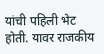यांची पहिली भेट होती. यावर राजकीय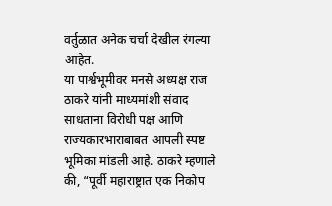वर्तुळात अनेक चर्चा देखील रंगल्या आहेत.
या पार्श्वभूमीवर मनसे अध्यक्ष राज ठाकरे यांनी माध्यमांशी संवाद साधताना विरोधी पक्ष आणि राज्यकारभाराबाबत आपली स्पष्ट भूमिका मांडली आहे. ठाकरे म्हणाले की, “पूर्वी महाराष्ट्रात एक निकोप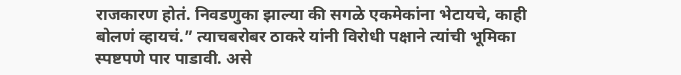राजकारण होतं. निवडणुका झाल्या की सगळे एकमेकांना भेटायचे, काही बोलणं व्हायचं.” त्याचबरोबर ठाकरे यांनी विरोधी पक्षाने त्यांची भूमिका स्पष्टपणे पार पाडावी. असे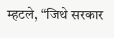म्हटले, “जिथे सरकार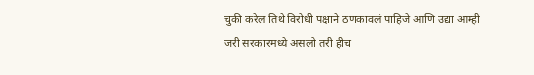चुकी करेल तिथे विरोधी पक्षाने ठणकावलं पाहिजे आणि उद्या आम्ही जरी सरकारमध्ये असलो तरी हीच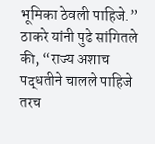भूमिका ठेवली पाहिजे.” ठाकरे यांनी पुढे सांगितले की, “राज्य अशाच पद्धतीने चालले पाहिजे तरच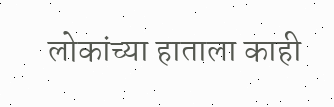लोकांच्या हाताला काही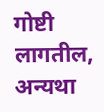गोष्टी लागतील, अन्यथा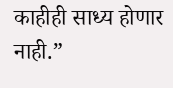काहीही साध्य होणार नाही.”